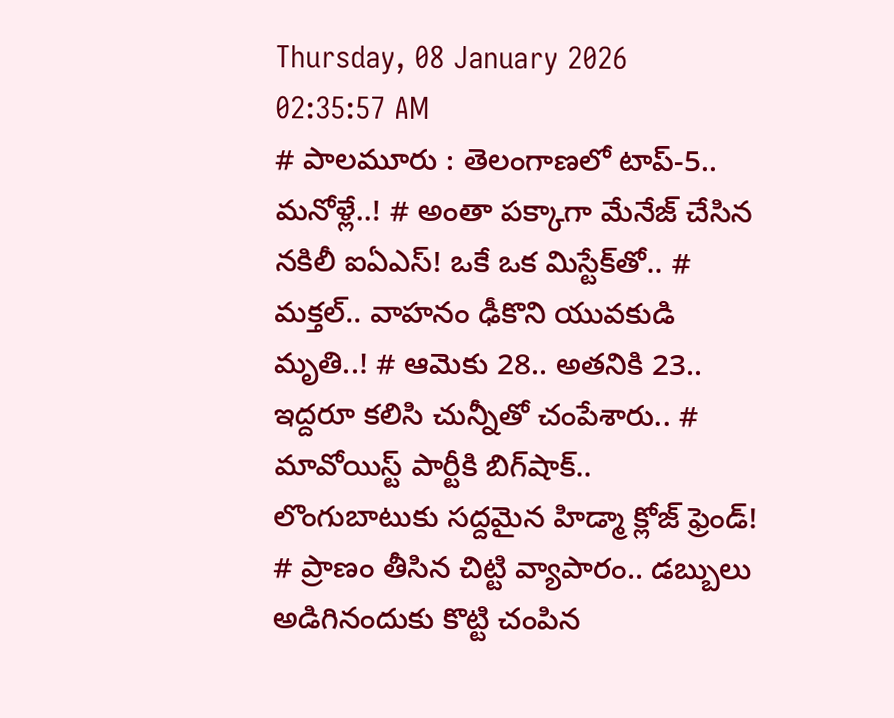Thursday, 08 January 2026 02:35:57 AM
# పాలమూరు : తెలంగాణలో టాప్-5.. మనోళ్లే..! # అంతా పక్కాగా మేనేజ్ చేసిన నకిలీ ఐఏఎస్! ఒకే ఒక మిస్టేక్‌తో.. # మక్తల్.. వాహనం ఢీకొని యువకుడి మృతి..! # ఆమెకు 28.. అతనికి 23.. ఇద్దరూ కలిసి చున్నీతో చంపేశారు.. # మావోయిస్ట్‌ పార్టీకి బిగ్‌షాక్.. లొంగుబాటుకు సద్దమైన హిడ్మా క్లోజ్ ఫ్రెండ్! # ప్రాణం తీసిన చిట్టి వ్యాపారం.. డబ్బులు అడిగినందుకు కొట్టి చంపిన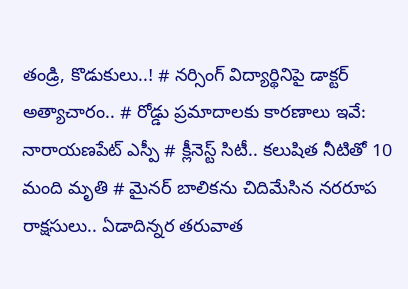తండ్రి, కొడుకులు..! # నర్సింగ్ విద్యార్థినిపై డాక్టర్ అత్యాచారం.. # రోడ్డు ప్రమాదాలకు కారణాలు ఇవే: నారాయణపేట్ ఎస్పీ # క్లీనెస్ట్ సిటీ.. కలుషిత నీటితో 10 మంది మృతి # మైనర్ బాలికను చిదిమేసిన నరరూప రాక్షసులు.. ఏడాదిన్నర తరువాత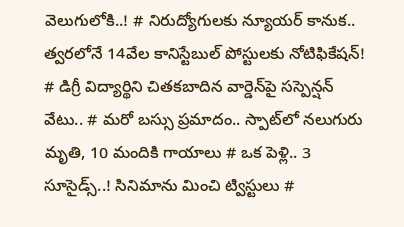వెలుగులోకి..! # నిరుద్యోగులకు న్యూయర్ కానుక.. త్వరలోనే 14వేల కానిస్టేబుల్‌ పోస్టులకు నోటిఫికేషన్! # డిగ్రీ విద్యార్థిని చితకబాదిన వార్డెన్‌పై సస్పెన్షన్‌ వేటు.. # మరో బస్సు ప్రమాదం.. స్పాట్‌లో నలుగురు మృతి, 10 మందికి గాయాలు # ఒక పెళ్లి.. 3 సూసైడ్స్..! సినిమాను మించి ట్విస్టులు #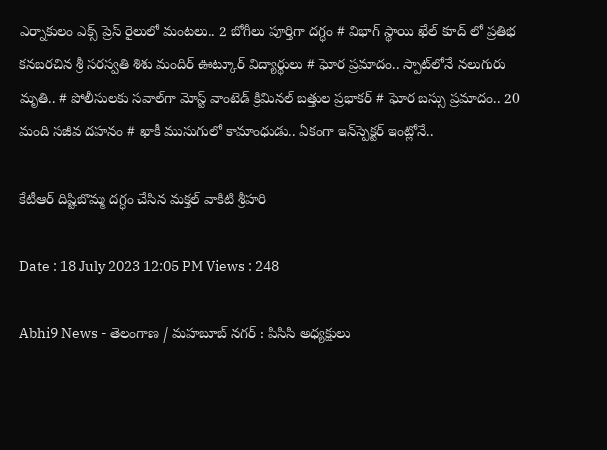ఎర్నాకులం ఎక్స్ ప్రెస్‌ రైలులో మంటలు.. 2 బోగీలు పూర్తిగా దగ్ధం # విభాగ్ స్థాయి ఖేల్ కూద్ లో ప్రతిభ కనబరచిన శ్రీ సరస్వతి శిశు మందిర్ ఊట్కూర్ విద్యార్థులు # ఘోర ప్రమాదం.. స్పాట్‌లోనే నలుగురు మృతి.. # పోలీసులకు సవాల్‌గా మోస్ట్ వాంటెడ్ క్రిమినల్‌ బత్తుల ప్రభాకర్ # ఘోర బస్సు ప్రమాదం.. 20 మంది సజీవ దహనం # ఖాకీ ముసుగులో కామాంధుడు.. ఏకంగా ఇన్‌స్పెక్టర్ ఇంట్లోనే..

కేటీఆర్ దిష్టిబొమ్మ దగ్ధం చేసిన మక్తల్ వాకిటి శ్రీహరి

Date : 18 July 2023 12:05 PM Views : 248

Abhi9 News - తెలంగాణ / మహబూబ్ నగర్ : పిసిసి అధ్యక్షులు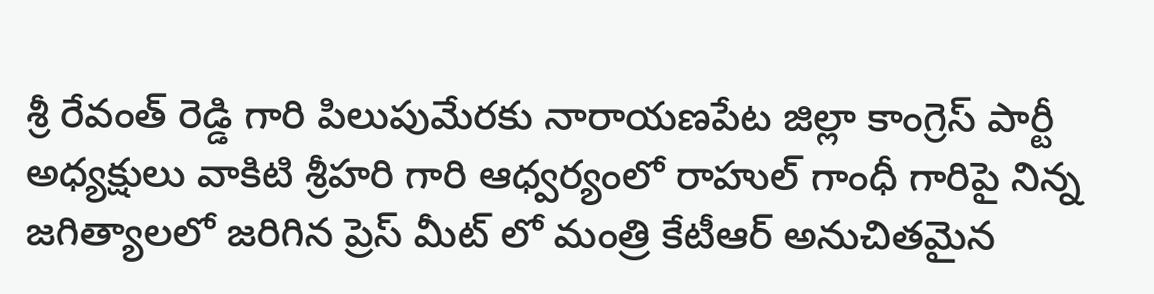శ్రీ రేవంత్ రెడ్డి గారి పిలుపుమేరకు నారాయణపేట జిల్లా కాంగ్రెస్ పార్టీ అధ్యక్షులు వాకిటి శ్రీహరి గారి ఆధ్వర్యంలో రాహుల్ గాంధీ గారిపై నిన్న జగిత్యాలలో జరిగిన ప్రెస్ మీట్ లో మంత్రి కేటీఆర్ అనుచితమైన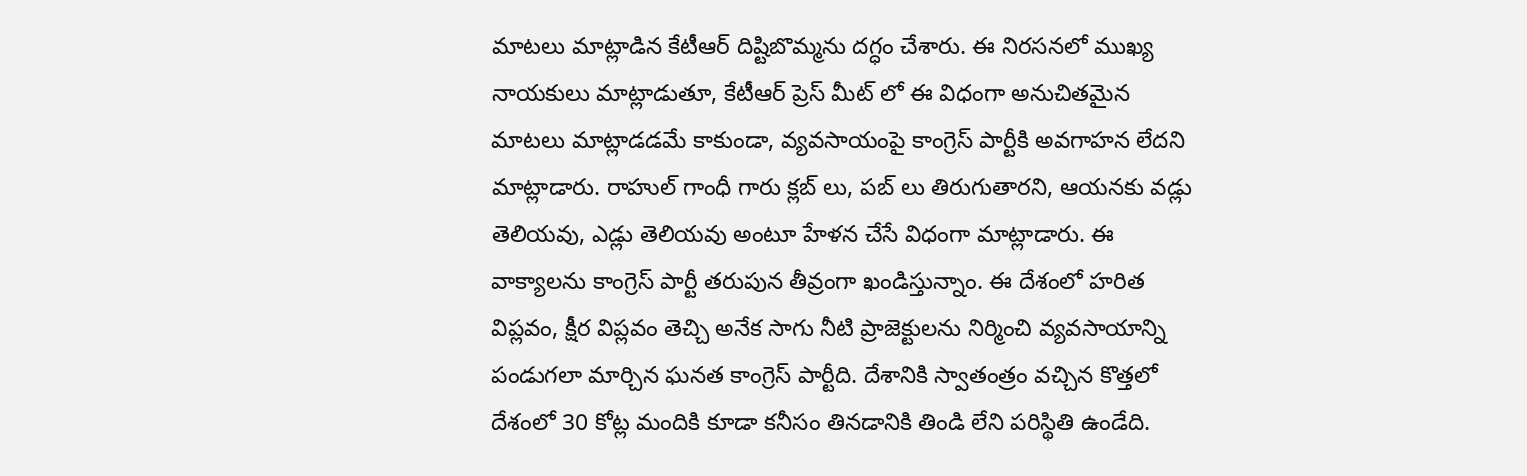మాటలు మాట్లాడిన కేటీఆర్ దిష్టిబొమ్మను దగ్ధం చేశారు. ఈ నిరసనలో ముఖ్య నాయకులు మాట్లాడుతూ, కేటీఆర్ ప్రెస్ మీట్ లో ఈ విధంగా అనుచితమైన మాటలు మాట్లాడడమే కాకుండా, వ్యవసాయంపై కాంగ్రెస్ పార్టీకి అవగాహన లేదని మాట్లాడారు. రాహుల్ గాంధీ గారు క్లబ్ లు, పబ్ లు తిరుగుతారని, ఆయనకు వడ్లు తెలియవు, ఎడ్లు తెలియవు అంటూ హేళన చేసే విధంగా మాట్లాడారు. ఈ వాక్యాలను కాంగ్రెస్ పార్టీ తరుపున తీవ్రంగా ఖండిస్తున్నాం. ఈ దేశంలో హరిత విప్లవం, క్షీర విప్లవం తెచ్చి అనేక సాగు నీటి ప్రాజెక్టులను నిర్మించి వ్యవసాయాన్ని పండుగలా మార్చిన ఘనత కాంగ్రెస్ పార్టీది. దేశానికి స్వాతంత్రం వచ్చిన కొత్తలో దేశంలో 30 కోట్ల మందికి కూడా కనీసం తినడానికి తిండి లేని పరిస్థితి ఉండేది.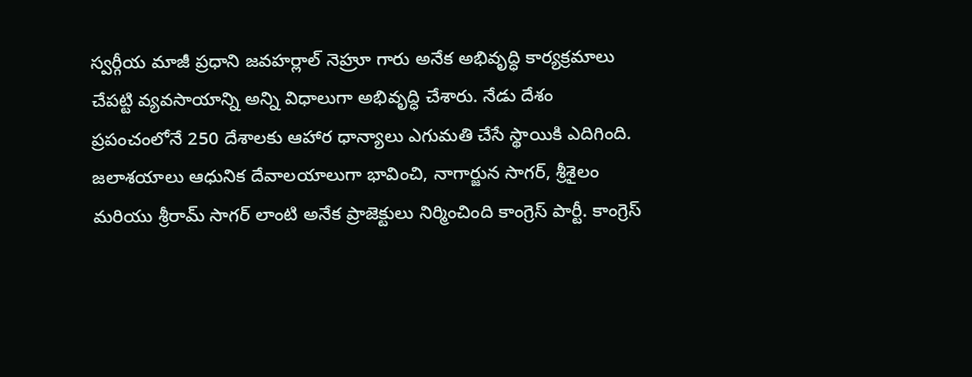స్వర్గీయ మాజీ ప్రధాని జవహర్లాల్ నెహ్రూ గారు అనేక అభివృద్ధి కార్యక్రమాలు చేపట్టి వ్యవసాయాన్ని అన్ని విధాలుగా అభివృద్ధి చేశారు. నేడు దేశం ప్రపంచంలోనే 250 దేశాలకు ఆహార ధాన్యాలు ఎగుమతి చేసే స్థాయికి ఎదిగింది. జలాశయాలు ఆధునిక దేవాలయాలుగా భావించి, నాగార్జున సాగర్, శ్రీశైలం మరియు శ్రీరామ్ సాగర్ లాంటి అనేక ప్రాజెక్టులు నిర్మించింది కాంగ్రెస్ పార్టీ. కాంగ్రెస్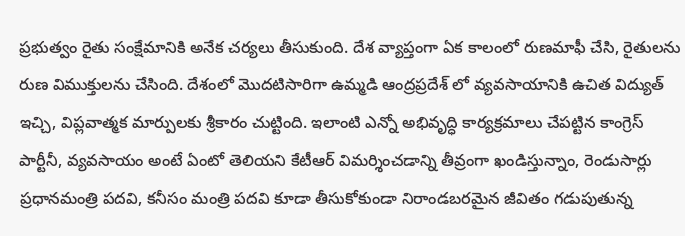ప్రభుత్వం రైతు సంక్షేమానికి అనేక చర్యలు తీసుకుంది. దేశ వ్యాప్తంగా ఏక కాలంలో రుణమాఫీ చేసి, రైతులను రుణ విముక్తులను చేసింది. దేశంలో మొదటిసారిగా ఉమ్మడి ఆంద్రప్రదేశ్ లో వ్యవసాయానికి ఉచిత విద్యుత్ ఇచ్చి, విప్లవాత్మక మార్పులకు శ్రీకారం చుట్టింది. ఇలాంటి ఎన్నో అభివృద్ధి కార్యక్రమాలు చేపట్టిన కాంగ్రెస్ పార్టీనీ, వ్యవసాయం అంటే ఏంటో తెలియని కేటీఆర్ విమర్శించడాన్ని తీవ్రంగా ఖండిస్తున్నాం, రెండుసార్లు ప్రధానమంత్రి పదవి, కనీసం మంత్రి పదవి కూడా తీసుకోకుండా నిరాండబరమైన జీవితం గడుపుతున్న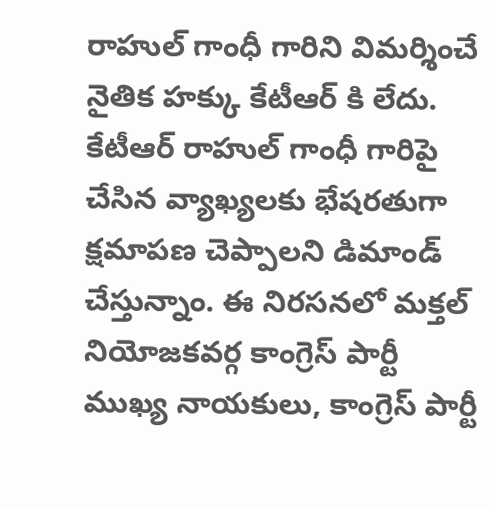రాహుల్ గాంధీ గారిని విమర్శించే నైతిక హక్కు కేటీఆర్ కి లేదు. కేటీఆర్ రాహుల్ గాంధీ గారిపై చేసిన వ్యాఖ్యలకు భేషరతుగా క్షమాపణ చెప్పాలని డిమాండ్ చేస్తున్నాం. ఈ నిరసనలో మక్తల్ నియోజకవర్గ కాంగ్రెస్ పార్టీ ముఖ్య నాయకులు, కాంగ్రెస్ పార్టీ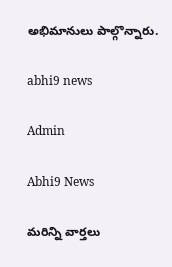అభిమానులు పాల్గొన్నారు.

abhi9 news

Admin

Abhi9 News

మరిన్ని వార్తలు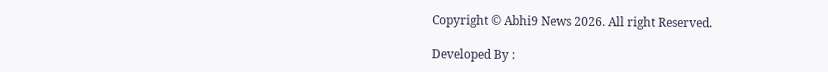Copyright © Abhi9 News 2026. All right Reserved.

Developed By :